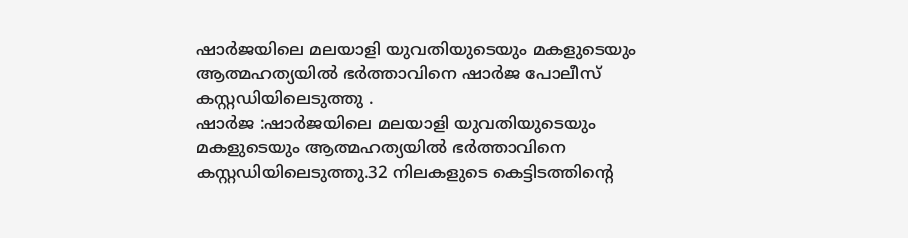ഷാർജയിലെ മലയാളി യുവതിയുടെയും മകളുടെയും ആത്മഹത്യയിൽ ഭർത്താവിനെ ഷാർജ പോലീസ് കസ്റ്റഡിയിലെടുത്തു .
ഷാർജ :ഷാർജയിലെ മലയാളി യുവതിയുടെയും മകളുടെയും ആത്മഹത്യയിൽ ഭർത്താവിനെ കസ്റ്റഡിയിലെടുത്തു.32 നിലകളുടെ കെട്ടിടത്തിന്റെ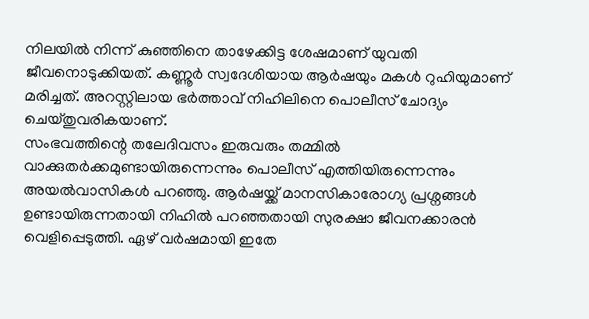നിലയിൽ നിന്ന് കുഞ്ഞിനെ താഴേക്കിട്ട ശേഷമാണ് യുവതി ജീവനൊടുക്കിയത്. കണ്ണൂർ സ്വദേശിയായ ആർഷയും മകൾ റുഹിയുമാണ് മരിച്ചത്. അറസ്റ്റിലായ ഭർത്താവ് നിഹിലിനെ പൊലീസ് ചോദ്യം ചെയ്തുവരികയാണ്.
സംഭവത്തിന്റെ തലേദിവസം ഇരുവരും തമ്മിൽ വാക്കുതർക്കമുണ്ടായിരുന്നെന്നും പൊലീസ് എത്തിയിരുന്നെന്നും അയൽവാസികൾ പറഞ്ഞു. ആർഷയ്ക്ക് മാനസികാരോഗ്യ പ്രശ്നങ്ങൾ ഉണ്ടായിരുന്നതായി നിഹിൽ പറഞ്ഞതായി സുരക്ഷാ ജീവനക്കാരൻ വെളിപ്പെടുത്തി. ഏഴ് വർഷമായി ഇതേ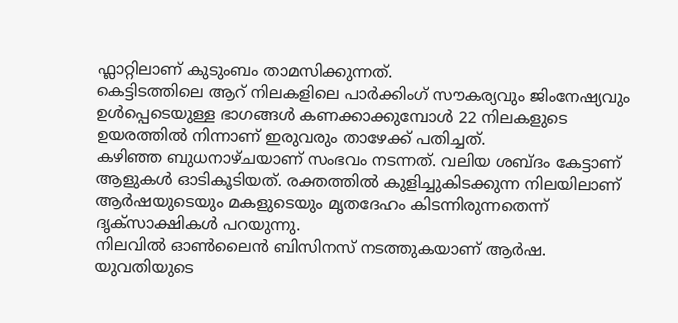ഫ്ലാറ്റിലാണ് കുടുംബം താമസിക്കുന്നത്.
കെട്ടിടത്തിലെ ആറ് നിലകളിലെ പാർക്കിംഗ് സൗകര്യവും ജിംനേഷ്യവും ഉൾപ്പെടെയുള്ള ഭാഗങ്ങൾ കണക്കാക്കുമ്പോൾ 22 നിലകളുടെ ഉയരത്തിൽ നിന്നാണ് ഇരുവരും താഴേക്ക് പതിച്ചത്.
കഴിഞ്ഞ ബുധനാഴ്ചയാണ് സംഭവം നടന്നത്. വലിയ ശബ്ദം കേട്ടാണ് ആളുകൾ ഓടികൂടിയത്. രക്തത്തിൽ കുളിച്ചുകിടക്കുന്ന നിലയിലാണ് ആർഷയുടെയും മകളുടെയും മൃതദേഹം കിടന്നിരുന്നതെന്ന് ദൃക്സാക്ഷികൾ പറയുന്നു.
നിലവിൽ ഓൺലൈൻ ബിസിനസ് നടത്തുകയാണ് ആർഷ. യുവതിയുടെ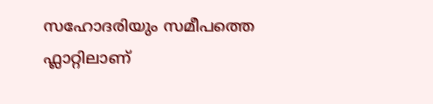സഹോദരിയും സമീപത്തെ ഫ്ലാറ്റിലാണ്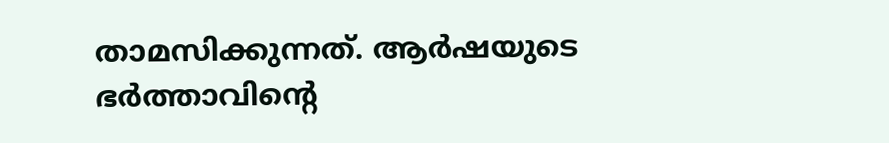താമസിക്കുന്നത്. ആർഷയുടെ ഭർത്താവിന്റെ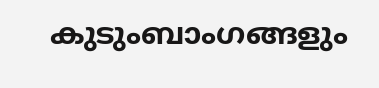കുടുംബാംഗങ്ങളും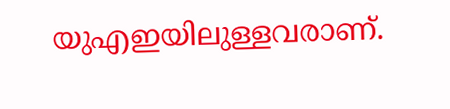യുഎഇയിലുള്ളവരാണ്.